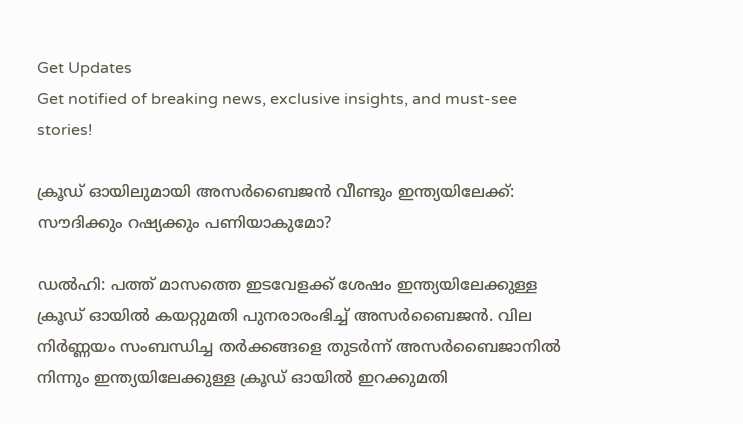Get Updates
Get notified of breaking news, exclusive insights, and must-see stories!

ക്രൂഡ് ഓയിലുമായി അസർബൈജന്‍ വീണ്ടും ഇന്ത്യയിലേക്ക്: സൗദിക്കും റഷ്യക്കും പണിയാകുമോ?

ഡല്‍ഹി: പത്ത് മാസത്തെ ഇടവേളക്ക് ശേഷം ഇന്ത്യയിലേക്കുള്ള ക്രൂഡ് ഓയിൽ കയറ്റുമതി പുനരാരംഭിച്ച് അസർബൈജന്‍. വില നിർണ്ണയം സംബന്ധിച്ച തർക്കങ്ങളെ തുടർന്ന് അസർബൈജാനില്‍ നിന്നും ഇന്ത്യയിലേക്കുള്ള ക്രൂഡ് ഓയില്‍ ഇറക്കുമതി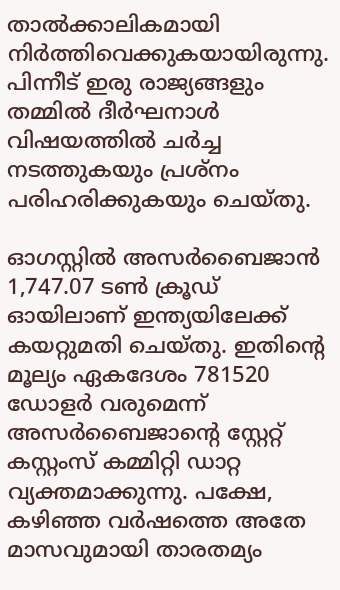താല്‍ക്കാലികമായി നിർത്തിവെക്കുകയായിരുന്നു. പിന്നീട് ഇരു രാജ്യങ്ങളും തമ്മില്‍ ദീർഘനാള്‍ വിഷയത്തില്‍ ചർച്ച നടത്തുകയും പ്രശ്നം പരിഹരിക്കുകയും ചെയ്തു.

ഓഗസ്റ്റിൽ അസർബൈജാൻ 1,747.07 ടൺ ക്രൂഡ് ഓയിലാണ് ഇന്ത്യയിലേക്ക് കയറ്റുമതി ചെയ്തു. ഇതിന്റെ മൂല്യം ഏകദേശം 781520 ഡോളർ വരുമെന്ന് അസർബൈജാന്റെ സ്റ്റേറ്റ് കസ്റ്റംസ് കമ്മിറ്റി ഡാറ്റ വ്യക്തമാക്കുന്നു. പക്ഷേ, കഴിഞ്ഞ വർഷത്തെ അതേ മാസവുമായി താരതമ്യം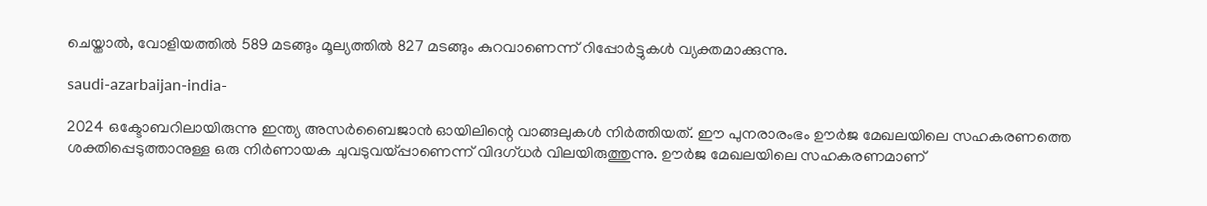ചെയ്താൽ, വോളിയത്തിൽ 589 മടങ്ങും മൂല്യത്തിൽ 827 മടങ്ങും കുറവാണെന്ന് റിപ്പോർട്ടുകൾ വ്യക്തമാക്കുന്നു.

saudi-azarbaijan-india-

2024 ഒക്ടോബറിലായിരുന്നു ഇന്ത്യ അസർബൈജാൻ ഓയിലിന്റെ വാങ്ങലുകൾ നിർത്തിയത്. ഈ പുനരാരംഭം ഊർജ മേഖലയിലെ സഹകരണത്തെ ശക്തിപ്പെടുത്താനുള്ള ഒരു നിർണായക ചുവടുവയ്പ്പാണെന്ന് വിദഗ്ധർ വിലയിരുത്തുന്നു. ഊർജ മേഖലയിലെ സഹകരണമാണ്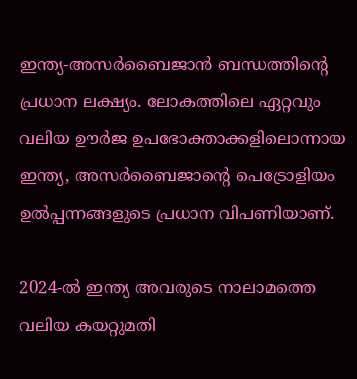ഇന്ത്യ-അസർബൈജാൻ ബന്ധത്തിന്റെ പ്രധാന ലക്ഷ്യം. ലോകത്തിലെ ഏറ്റവും വലിയ ഊർജ ഉപഭോക്താക്കളിലൊന്നായ ഇന്ത്യ, അസർബൈജാന്റെ പെട്രോളിയം ഉൽപ്പന്നങ്ങളുടെ പ്രധാന വിപണിയാണ്.

2024-ൽ ഇന്ത്യ അവരുടെ നാലാമത്തെ വലിയ കയറ്റുമതി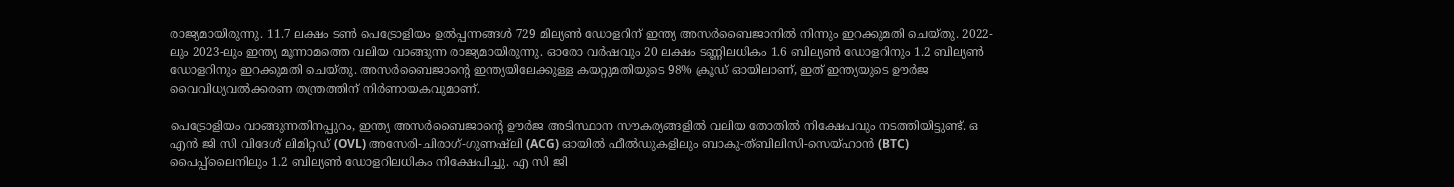രാജ്യമായിരുന്നു. 11.7 ലക്ഷം ടൺ പെട്രോളിയം ഉൽപ്പന്നങ്ങൾ 729 മില്യൺ ഡോളറിന് ഇന്ത്യ അസർബൈജാനില്‍ നിന്നും ഇറക്കുമതി ചെയ്തു. 2022-ലും 2023-ലും ഇന്ത്യ മൂന്നാമത്തെ വലിയ വാങ്ങുന്ന രാജ്യമായിരുന്നു. ഓരോ വർഷവും 20 ലക്ഷം ടണ്ണിലധികം 1.6 ബില്യൺ ഡോളറിനും 1.2 ബില്യൺ ഡോളറിനും ഇറക്കുമതി ചെയ്തു. അസർബൈജാന്റെ ഇന്ത്യയിലേക്കുള്ള കയറ്റുമതിയുടെ 98% ക്രൂഡ് ഓയിലാണ്, ഇത് ഇന്ത്യയുടെ ഊർജ വൈവിധ്യവൽക്കരണ തന്ത്രത്തിന് നിർണായകവുമാണ്.

പെട്രോളിയം വാങ്ങുന്നതിനപ്പുറം, ഇന്ത്യ അസർബൈജാന്റെ ഊർജ അടിസ്ഥാന സൗകര്യങ്ങളിൽ വലിയ തോതില്‍ നിക്ഷേപവും നടത്തിയിട്ടുണ്ട്. ഒ എന്‍ ജി സി വിദേശ് ലിമിറ്റഡ് (OVL) അസേരി-ചിരാഗ്-ഗുണഷ്‌ലി (ACG) ഓയിൽ ഫീൽഡുകളിലും ബാകു-ത്ബിലിസി-സെയ്ഹാൻ (BTC) പൈപ്പ്‌ലൈനിലും 1.2 ബില്യൺ ഡോളറിലധികം നിക്ഷേപിച്ചു. എ സി ജി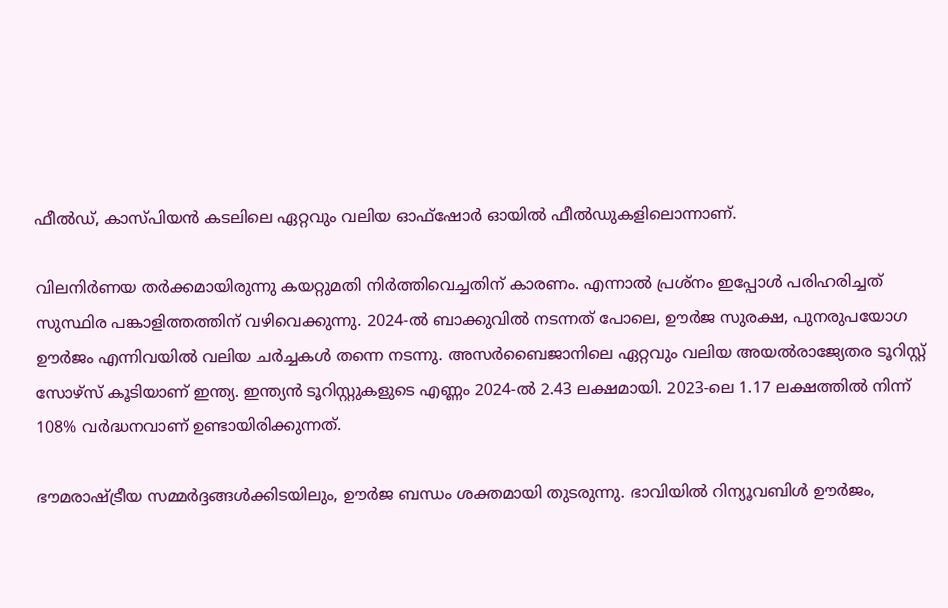ഫീൽഡ്, കാസ്പിയൻ കടലിലെ ഏറ്റവും വലിയ ഓഫ്‌ഷോർ ഓയിൽ ഫീൽഡുകളിലൊന്നാണ്.

വിലനിർണയ തർക്കമായിരുന്നു കയറ്റുമതി നിർത്തിവെച്ചതിന് കാരണം. എന്നാൽ പ്രശ്നം ഇപ്പോൾ പരിഹരിച്ചത് സുസ്ഥിര പങ്കാളിത്തത്തിന് വഴിവെക്കുന്നു. 2024-ൽ ബാക്കുവിൽ നടന്നത് പോലെ, ഊർജ സുരക്ഷ, പുനരുപയോഗ ഊർജം എന്നിവയിൽ വലിയ ചർച്ചകൾ തന്നെ നടന്നു. അസർബൈജാനിലെ ഏറ്റവും വലിയ അയൽരാജ്യേതര ടൂറിസ്റ്റ് സോഴ്സ് കൂടിയാണ് ഇന്ത്യ. ഇന്ത്യൻ ടൂറിസ്റ്റുകളുടെ എണ്ണം 2024-ൽ 2.43 ലക്ഷമായി. 2023-ലെ 1.17 ലക്ഷത്തിൽ നിന്ന് 108% വർദ്ധനവാണ് ഉണ്ടായിരിക്കുന്നത്.

ഭൗമരാഷ്ട്രീയ സമ്മർദ്ദങ്ങൾക്കിടയിലും, ഊർജ ബന്ധം ശക്തമായി തുടരുന്നു. ഭാവിയിൽ റിന്യൂവബിൾ ഊർജം,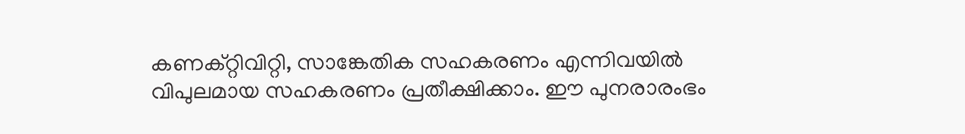കണക്റ്റിവിറ്റി, സാങ്കേതിക സഹകരണം എന്നിവയിൽ വിപുലമായ സഹകരണം പ്രതീക്ഷിക്കാം. ഈ പുനരാരംഭം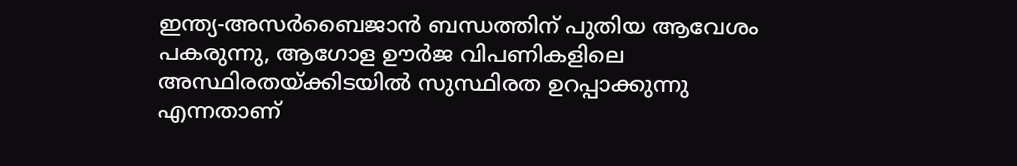ഇന്ത്യ-അസർബൈജാൻ ബന്ധത്തിന് പുതിയ ആവേശം പകരുന്നു, ആഗോള ഊർജ വിപണികളിലെ അസ്ഥിരതയ്ക്കിടയിൽ സുസ്ഥിരത ഉറപ്പാക്കുന്നു എന്നതാണ്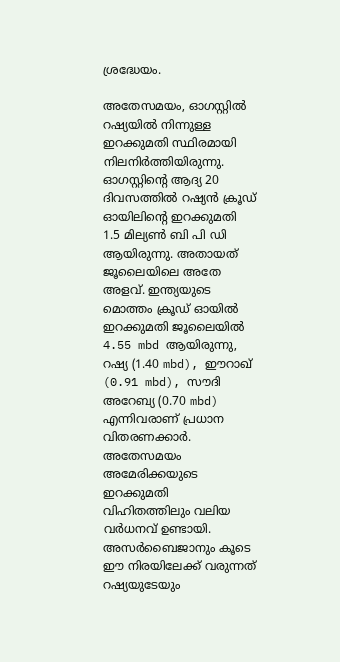ശ്രദ്ധേയം.

അതേസമയം, ഓഗസ്റ്റിൽ റഷ്യയിൽ നിന്നുള്ള ഇറക്കുമതി സ്ഥിരമായി നിലനിർത്തിയിരുന്നു. ഓഗസ്റ്റിന്റെ ആദ്യ 20 ദിവസത്തിൽ റഷ്യൻ ക്രൂഡ് ഓയിലിന്റെ ഇറക്കുമതി 1.5 മില്യൺ ബി പി ഡി ആയിരുന്നു. അതായത് ജൂലൈയിലെ അതേ അളവ്. ഇന്ത്യയുടെ മൊത്തം ക്രൂഡ് ഓയിൽ ഇറക്കുമതി ജൂലൈയിൽ 4.55 mbd ആയിരുന്നു, റഷ്യ (1.40 mbd), ഈറാഖ് (0.91 mbd), സൗദി അറേബ്യ (0.70 mbd) എന്നിവരാണ് പ്രധാന വിതരണക്കാർ. അതേസമയം അമേരിക്കയുടെ ഇറക്കുമതി വിഹിതത്തിലും വലിയ വർധനവ് ഉണ്ടായി. അസർബൈജാനും കൂടെ ഈ നിരയിലേക്ക് വരുന്നത് റഷ്യയുടേയും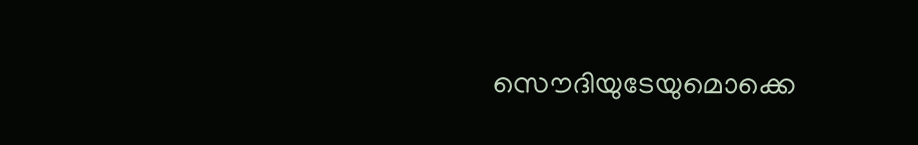സൌദിയുടേയുമൊക്കെ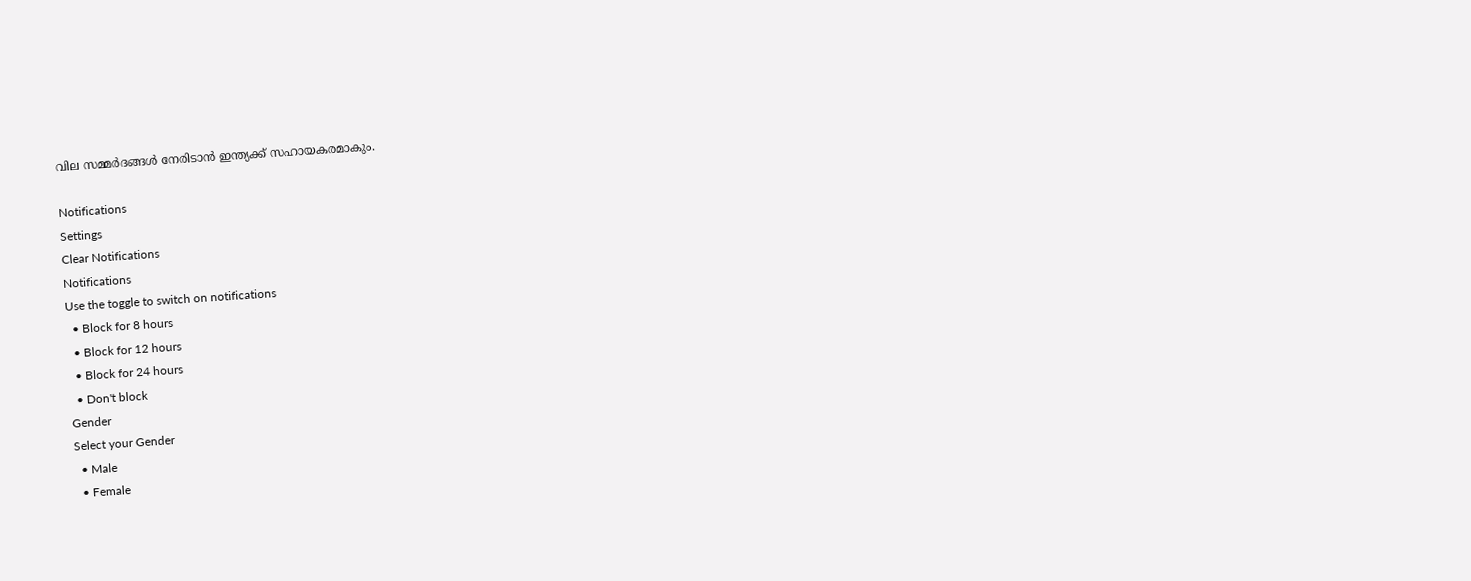വില സമ്മർദങ്ങള്‍ നേരിടാന്‍ ഇന്ത്യക്ക് സഹായകരമാകും.

Notifications
Settings
Clear Notifications
Notifications
Use the toggle to switch on notifications
  • Block for 8 hours
  • Block for 12 hours
  • Block for 24 hours
  • Don't block
Gender
Select your Gender
  • Male
  • Female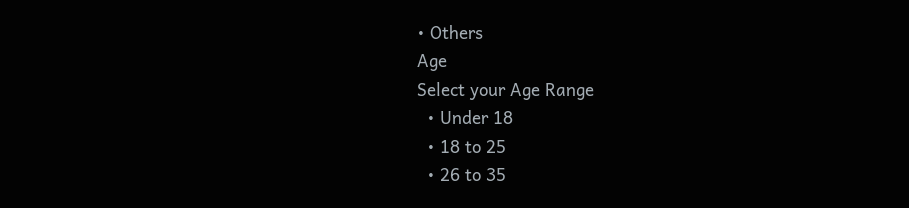• Others
Age
Select your Age Range
  • Under 18
  • 18 to 25
  • 26 to 35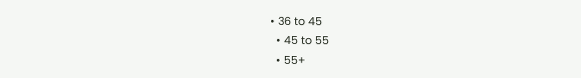• 36 to 45
  • 45 to 55
  • 55+